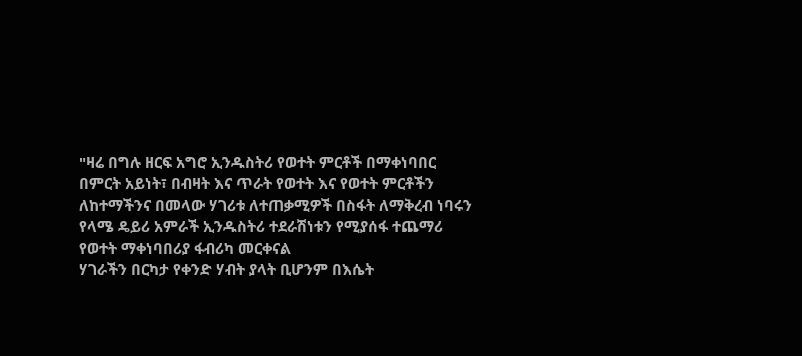"ዛሬ በግሉ ዘርፍ አግሮ ኢንዱስትሪ የወተት ምርቶች በማቀነባበር በምርት አይነት፣ በብዛት እና ጥራት የወተት እና የወተት ምርቶችን ለከተማችንና በመላው ሃገሪቱ ለተጠቃሚዎች በስፋት ለማቅረብ ነባሩን የላሜ ዴይሪ አምራች ኢንዱስትሪ ተደራሽነቱን የሚያሰፋ ተጨማሪ የወተት ማቀነባበሪያ ፋብሪካ መርቀናል
ሃገራችን በርካታ የቀንድ ሃብት ያላት ቢሆንም በእሴት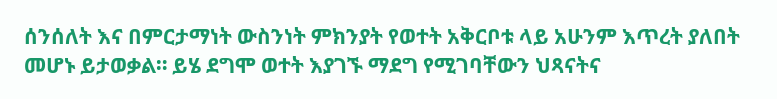ሰንሰለት እና በምርታማነት ውስንነት ምክንያት የወተት አቅርቦቱ ላይ አሁንም እጥረት ያለበት መሆኑ ይታወቃል። ይሄ ደግሞ ወተት እያገኙ ማደግ የሚገባቸውን ህጻናትና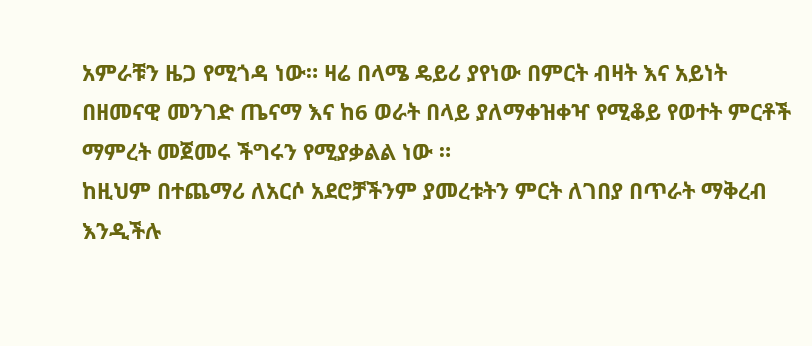አምራቹን ዜጋ የሚጎዳ ነው። ዛሬ በላሜ ዴይሪ ያየነው በምርት ብዛት እና አይነት በዘመናዊ መንገድ ጤናማ እና ከ6 ወራት በላይ ያለማቀዝቀዣ የሚቆይ የወተት ምርቶች ማምረት መጀመሩ ችግሩን የሚያቃልል ነው ።
ከዚህም በተጨማሪ ለአርሶ አደሮቻችንም ያመረቱትን ምርት ለገበያ በጥራት ማቅረብ እንዲችሉ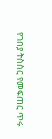የገበያ ትስስር የመፍጠር ጥሩ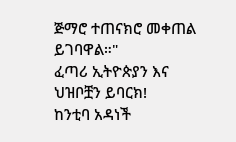ጅማሮ ተጠናክሮ መቀጠል ይገባዋል።"
ፈጣሪ ኢትዮጵያን እና ህዝቦቿን ይባርክ!
ከንቲባ አዳነች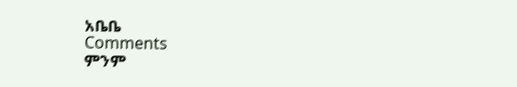አቤቤ
Comments
ምንም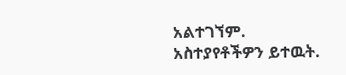አልተገኘም.
አስተያየቶችዎን ይተዉት.